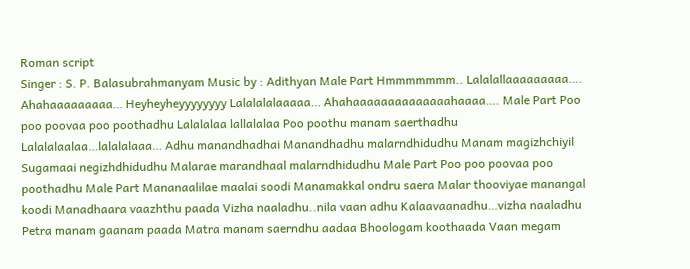Roman script
Singer : S. P. Balasubrahmanyam Music by : Adithyan Male Part Hmmmmmmm.. Lalalallaaaaaaaaa…. Ahahaaaaaaaaa… Heyheyheyyyyyyyy Lalalalalaaaaa… Ahahaaaaaaaaaaaaaahaaaa…. Male Part Poo poo poovaa poo poothadhu Lalalalaa lallalalaa Poo poothu manam saerthadhu Lalalalaalaa…lalalalaaa… Adhu manandhadhai Manandhadhu malarndhidudhu Manam magizhchiyil Sugamaai negizhdhidudhu Malarae marandhaal malarndhidudhu Male Part Poo poo poovaa poo poothadhu Male Part Mananaalilae maalai soodi Manamakkal ondru saera Malar thooviyae manangal koodi Manadhaara vaazhthu paada Vizha naaladhu..nila vaan adhu Kalaavaanadhu…vizha naaladhu Petra manam gaanam paada Matra manam saerndhu aadaa Bhoologam koothaada Vaan megam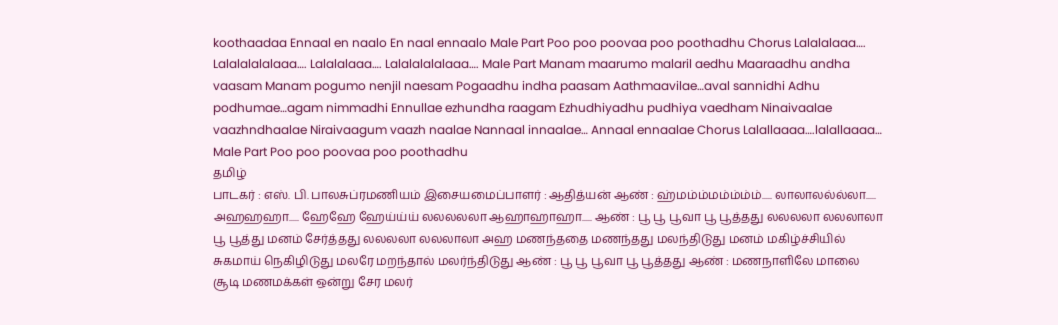koothaadaa Ennaal en naalo En naal ennaalo Male Part Poo poo poovaa poo poothadhu Chorus Lalalalaaa…. Lalalalalalaaa…. Lalalalaaa…. Lalalalalalaaa…. Male Part Manam maarumo malaril aedhu Maaraadhu andha vaasam Manam pogumo nenjil naesam Pogaadhu indha paasam Aathmaavilae…aval sannidhi Adhu podhumae…agam nimmadhi Ennullae ezhundha raagam Ezhudhiyadhu pudhiya vaedham Ninaivaalae vaazhndhaalae Niraivaagum vaazh naalae Nannaal innaalae… Annaal ennaalae Chorus Lalallaaaa….lalallaaaa… Male Part Poo poo poovaa poo poothadhu
தமிழ்
பாடகர் : எஸ். பி. பாலசுப்ரமணியம் இசையமைப்பாளர் : ஆதித்யன் ஆண் : ஹ்மம்ம்மம்ம்ம்ம்..... லாலாலல்ல்லா..... அஹஹஹா..... ஹேஹே ஹேய்ய்ய் லலலலலா ஆஹாஹாஹா..... ஆண் : பூ பூ பூவா பூ பூத்தது லலலலா லலலாலா பூ பூத்து மனம் சேர்த்தது லலலலா லலலாலா அஹ மணந்ததை மணந்தது மலந்திடுது மனம் மகிழ்ச்சியில் சுகமாய் நெகிழிடுது மலரே மறந்தால் மலர்ந்திடுது ஆண் : பூ பூ பூவா பூ பூத்தது ஆண் : மணநாளிலே மாலை சூடி மணமக்கள் ஒன்று சேர மலர்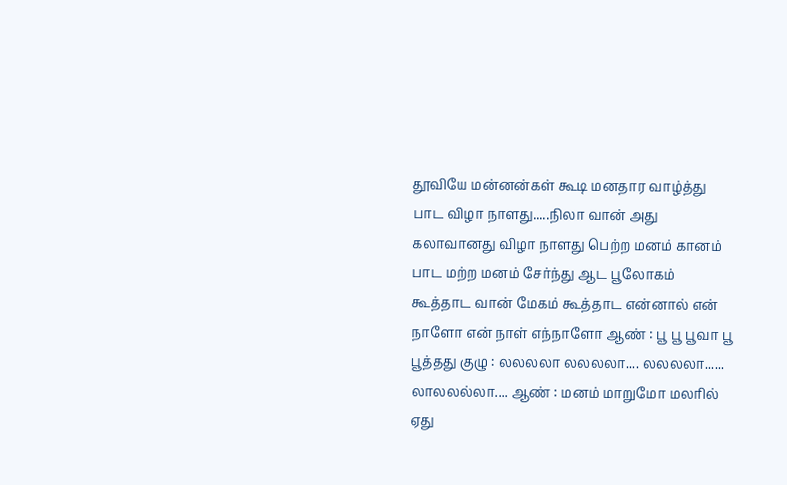தூவியே மன்னன்கள் கூடி மனதார வாழ்த்து பாட விழா நாளது.....நிலா வான் அது கலாவானது விழா நாளது பெற்ற மனம் கானம் பாட மற்ற மனம் சேர்ந்து ஆட பூலோகம் கூத்தாட வான் மேகம் கூத்தாட என்னால் என் நாளோ என் நாள் எந்நாளோ ஆண் : பூ பூ பூவா பூ பூத்தது குழு : லலலலா லலலலா.... லலலலா...... லாலலல்லா.... ஆண் : மனம் மாறுமோ மலரில் ஏது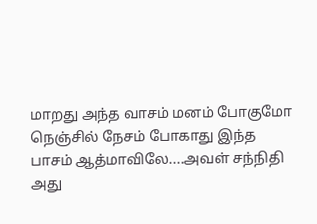மாறது அந்த வாசம் மனம் போகுமோ நெஞ்சில் நேசம் போகாது இந்த பாசம் ஆத்மாவிலே....அவள் சந்நிதி அது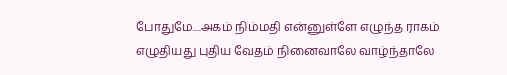போதுமே....அகம் நிம்மதி என்னுள்ளே எழுந்த ராகம் எழுதியது புதிய வேதம் நினைவாலே வாழ்ந்தாலே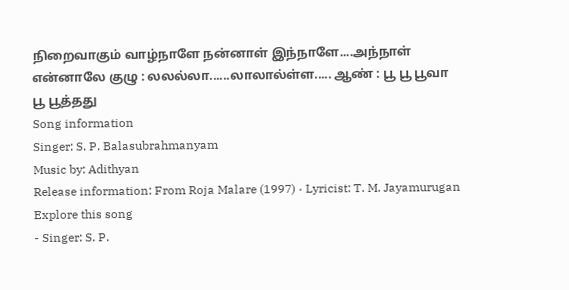நிறைவாகும் வாழ்நாளே நன்னாள் இந்நாளே....அந்நாள் என்னாலே குழு : லலல்லா......லாலால்ள்ள..... ஆண் : பூ பூ பூவா பூ பூத்தது
Song information
Singer: S. P. Balasubrahmanyam
Music by: Adithyan
Release information: From Roja Malare (1997) · Lyricist: T. M. Jayamurugan
Explore this song
- Singer: S. P.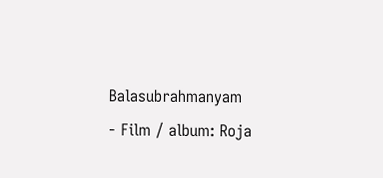Balasubrahmanyam
- Film / album: Roja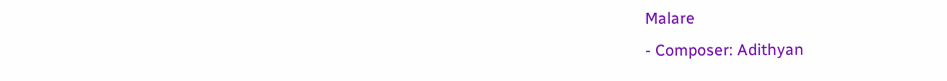Malare
- Composer: Adithyan